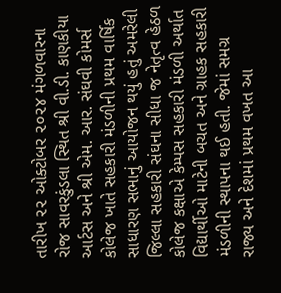તારીખ ૨૨ ઓક્ટોબર ૨૦૨૪ મંગળવારના રોજ સાવરકુંડલા સ્થિત શ્રી વી.ડી. કાણકીયા આર્ટસ અને શ્રી એમ. આર. સંઘવી કોમર્સ કોલેજ ખાતે સહકારી મંડળીની પ્રથમ વાર્ષિક સાધારણ સભાનું આયોજન થયું હતું અમરેલી જિલ્લા સહકારી સંઘના સીધા જ નેતૃત્વ હેઠળ કોલેજ કક્ષાએ કેમ્પસ સહકારી મંડળી અર્થાત વિદ્યાર્થીઓ માટેની બચત અને ગ્રાહક સહકારી મંડળીની સ્થાપના થઈ હતી. જેમાં સમગ્ર રાજ્ય અને દેશમાં પ્રથમ વખત આ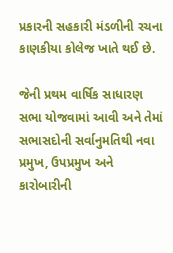પ્રકારની સહકારી મંડળીની રચના કાણકીયા કોલેજ ખાતે થઈ છે.

જેની પ્રથમ વાર્ષિક સાધારણ સભા યોજવામાં આવી અને તેમાં સભાસદોની સર્વાનુમતિથી નવા પ્રમુખ, ઉપપ્રમુખ અને કારોબારીની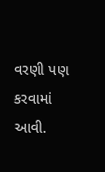વરણી પણ કરવામાં આવી.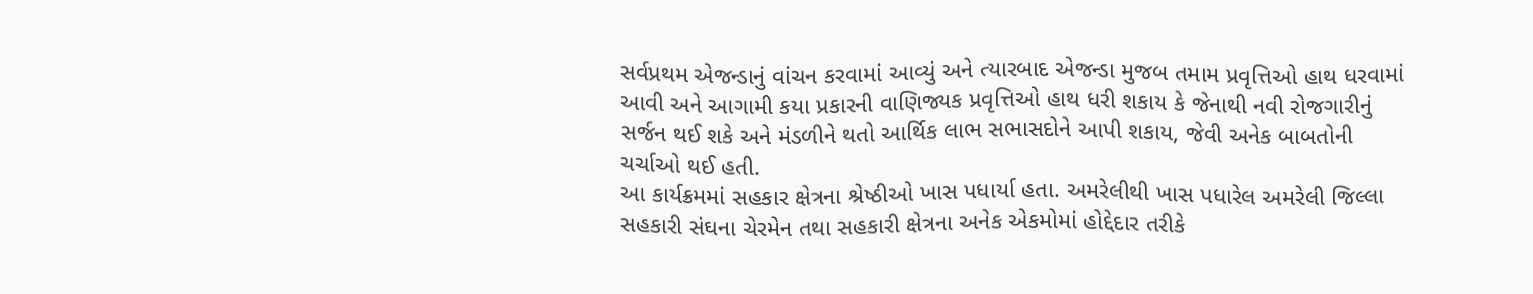સર્વપ્રથમ એજન્ડાનું વાંચન કરવામાં આવ્યું અને ત્યારબાદ એજન્ડા મુજબ તમામ પ્રવૃત્તિઓ હાથ ધરવામાં આવી અને આગામી કયા પ્રકારની વાણિજ્યક પ્રવૃત્તિઓ હાથ ધરી શકાય કે જેનાથી નવી રોજગારીનું સર્જન થઈ શકે અને મંડળીને થતો આર્થિક લાભ સભાસદોને આપી શકાય, જેવી અનેક બાબતોની ચર્ચાઓ થઈ હતી.
આ કાર્યક્રમમાં સહકાર ક્ષેત્રના શ્રેષ્ઠીઓ ખાસ પધાર્યા હતા. અમરેલીથી ખાસ પધારેલ અમરેલી જિલ્લા સહકારી સંઘના ચેરમેન તથા સહકારી ક્ષેત્રના અનેક એકમોમાં હોદ્દેદાર તરીકે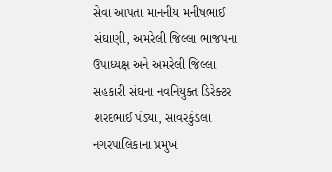સેવા આપતા માનનીય મનીષભાઈ સંઘાણી, અમરેલી જિલ્લા ભાજપના ઉપાધ્યક્ષ અને અમરેલી જિલ્લા સહકારી સંઘના નવનિયુક્ત ડિરેક્ટર શરદભાઈ પંડ્યા, સાવરકુંડલા નગરપાલિકાના પ્રમુખ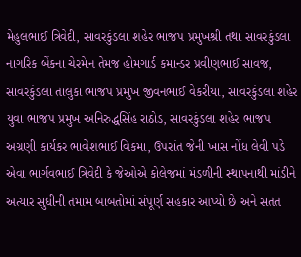મેહુલભાઈ ત્રિવેદી, સાવરકુંડલા શહેર ભાજપ પ્રમુખશ્રી તથા સાવરકુંડલા નાગરિક બેંકના ચેરમેન તેમજ હોમગાર્ડ કમાન્ડર પ્રવીણભાઈ સાવજ, સાવરકુંડલા તાલુકા ભાજપ પ્રમુખ જીવનભાઈ વેકરીયા, સાવરકુંડલા શહેર યુવા ભાજપ પ્રમુખ અનિરુદ્ધસિંહ રાઠોડ, સાવરકુંડલા શહેર ભાજપ અગ્રણી કાર્યકર ભાવેશભાઈ વિકમા, ઉપરાંત જેની ખાસ નોંધ લેવી પડે એવા ભાર્ગવભાઈ ત્રિવેદી કે જેઓએ કોલેજમાં મંડળીની સ્થાપનાથી માંડીને અત્યાર સુધીની તમામ બાબતોમાં સંપૂર્ણ સહકાર આપ્યો છે અને સતત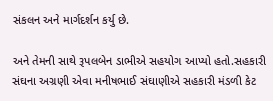સંકલન અને માર્ગદર્શન કર્યુ છે.

અને તેમની સાથે રૂપલબેન ડાભીએ સહયોગ આપ્યો હતો.સહકારી સંઘના અગ્રણી એવા મનીષભાઈ સંઘાણીએ સહકારી મંડળી કેટ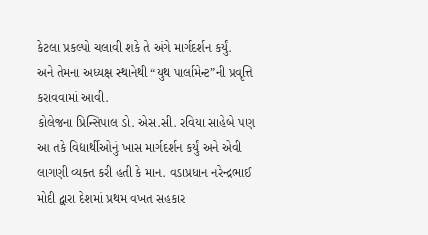કેટલા પ્રકલ્પો ચલાવી શકે તે અંગે માર્ગદર્શન કર્યું.
અને તેમના અધ્યક્ષ સ્થાનેથી “યુથ પાર્લામેન્ટ”ની પ્રવૃત્તિ કરાવવામાં આવી.
કોલેજના પ્રિન્સિપાલ ડો. એસ.સી. રવિયા સાહેબે પણ આ તકે વિદ્યાર્થીઓનું ખાસ માર્ગદર્શન કર્યું અને એવી લાગણી વ્યક્ત કરી હતી કે માન. વડાપ્રધાન નરેન્દ્રભાઈ મોદી દ્વારા દેશમાં પ્રથમ વખત સહકાર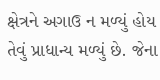ક્ષેત્રને અગાઉ ન મળ્યું હોય તેવું પ્રાધાન્ય મળ્યું છે. જેના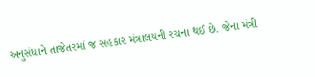અનુસંધાને તાજેતરમાં જ સહકાર મંત્રાલયની રચના થઈ છે. જેના મંત્રી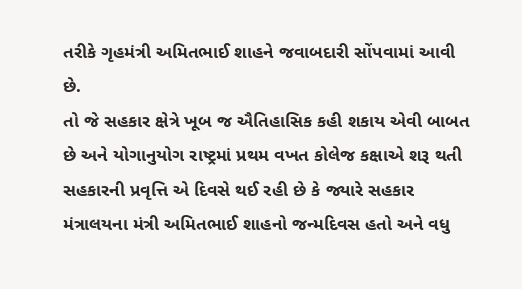તરીકે ગૃહમંત્રી અમિતભાઈ શાહને જવાબદારી સોંપવામાં આવી છે.
તો જે સહકાર ક્ષેત્રે ખૂબ જ ઐતિહાસિક કહી શકાય એવી બાબત છે અને યોગાનુયોગ રાષ્ટ્રમાં પ્રથમ વખત કોલેજ કક્ષાએ શરૂ થતી સહકારની પ્રવૃત્તિ એ દિવસે થઈ રહી છે કે જ્યારે સહકાર મંત્રાલયના મંત્રી અમિતભાઈ શાહનો જન્મદિવસ હતો અને વધુ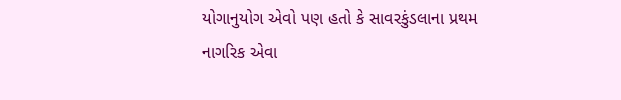યોગાનુયોગ એવો પણ હતો કે સાવરકુંડલાના પ્રથમ નાગરિક એવા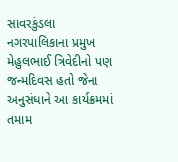સાવરકુંડલા નગરપાલિકાના પ્રમુખ મેહુલભાઈ ત્રિવેદીનો પણ જન્મદિવસ હતો જેના અનુસંધાને આ કાર્યક્રમમાં તમામ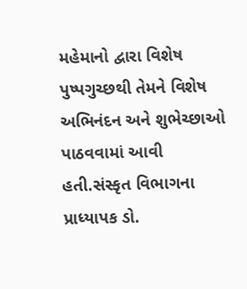મહેમાનો દ્વારા વિશેષ પુષ્પગુચ્છથી તેમને વિશેષ અભિનંદન અને શુભેચ્છાઓ પાઠવવામાં આવી હતી.સંસ્કૃત વિભાગના પ્રાધ્યાપક ડો.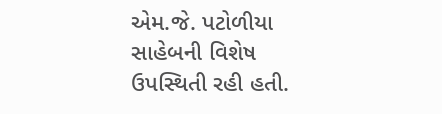એમ.જે. પટોળીયા સાહેબની વિશેષ ઉપસ્થિતી રહી હતી.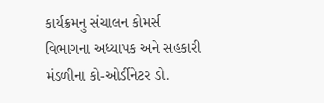કાર્યક્રમનુ સંચાલન કોમર્સ વિભાગના અધ્યાપક અને સહકારી મંડળીના કો-ઓર્ડીનેટર ડો.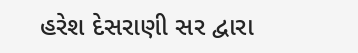હરેશ દેસરાણી સર દ્વારા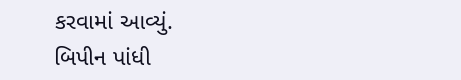કરવામાં આવ્યું.
બિપીન પાંધી